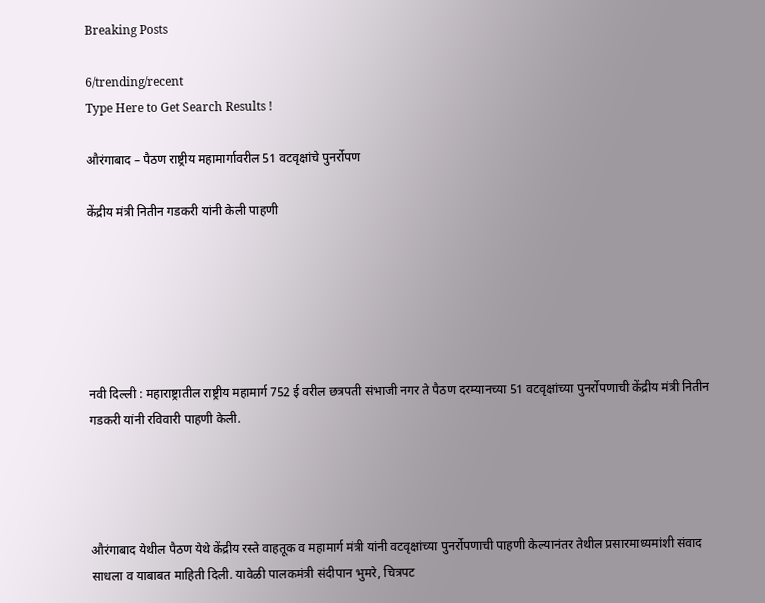Breaking Posts

6/trending/recent
Type Here to Get Search Results !

औरंगाबाद – पैठण राष्ट्रीय महामार्गावरील 51 वटवृक्षांचे पुनर्रोपण

केंद्रीय मंत्री नितीन गडकरी यांनी केली पाहणी






नवी दिल्ली : महाराष्ट्रातील राष्ट्रीय महामार्ग 752 ई वरील छत्रपती संभाजी नगर ते पैठण दरम्यानच्या 51 वटवृक्षांच्या पुनर्रोपणाची केंद्रीय मंत्री नितीन गडकरी यांनी रविवारी पाहणी केली.




औरंगाबाद येथील पैठण येथे केंद्रीय रस्ते वाहतूक व महामार्ग मंत्री यांनी वटवृक्षांच्या पुनर्रोपणाची पाहणी केल्यानंतर तेथील प्रसारमाध्यमांशी संवाद साधला व याबाबत माहिती दिली. यावेळी पालकमंत्री संदीपान भुमरे, चित्रपट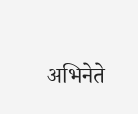अभिनेते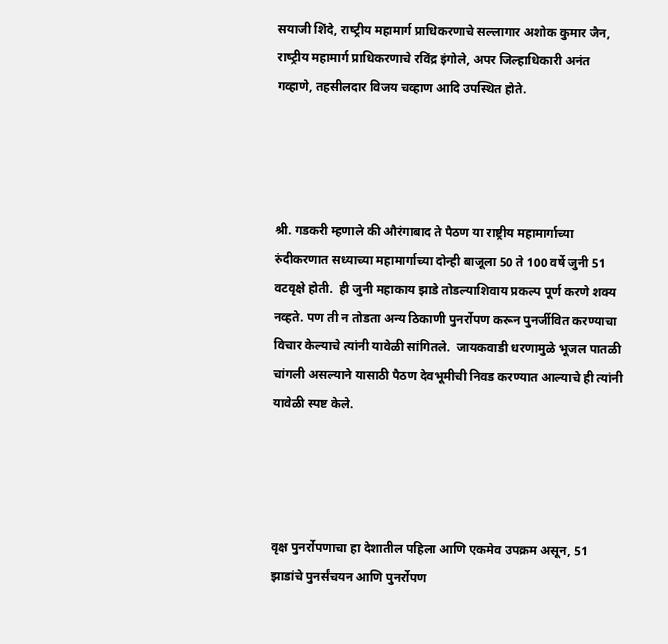सयाजी शिंदे, राष्‍ट्रीय महामार्ग प्राधिकरणाचे सल्‍लागार अशोक कुमार जैन, राष्‍ट्रीय महामार्ग प्राधिकरणाचे रविंद्र इंगोले, अपर जिल्हाधिकारी अनंत गव्हाणे, तहसीलदार विजय चव्हाण आदि उपस्थित होते.




श्री. गडकरी म्हणाले की औरंगाबाद ते पैठण या राष्ट्रीय महामार्गाच्या रुंदीकरणात सध्याच्या महामार्गाच्या दोन्ही बाजूला 50 ते 100 वर्षे जुनी 51 वटवृक्षे होती.  ही जुनी महाकाय झाडे तोडल्याशिवाय प्रकल्प पूर्ण करणे शक्‍य नव्हते. पण ती न तोडता अन्य ठिकाणी पुनर्रोपण करून पुनर्जीवित करण्याचा विचार केल्याचे त्यांनी यावेळी सांगितले.  जायकवाडी धरणामुळे भूजल पातळी चांगली असल्याने यासाठी पैठण देवभूमीची निवड करण्यात आल्याचे ही त्यांनी यावेळी स्पष्ट केले.




वृक्ष पुनर्रोपणाचा हा देशातील पहिला आणि एकमेव उपक्रम असून, 51 झाडांचे पुनर्संचयन आणि पुनर्रोपण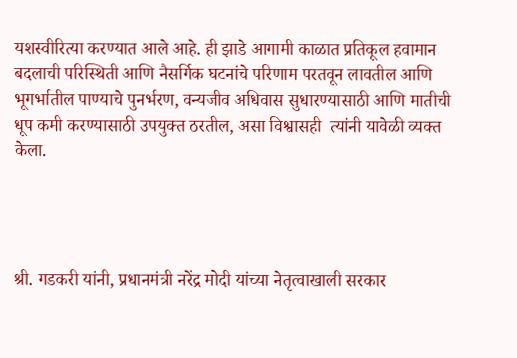यशस्वीरित्या करण्यात आले आहे. ही झाडे आगामी काळात प्रतिकूल हवामान बदलाची परिस्थिती आणि नैसर्गिक घटनांचे परिणाम परतवून लावतील आणि भूगर्भातील पाण्याचे पुनर्भरण, वन्यजीव अधिवास सुधारण्यासाठी आणि मातीची धूप कमी करण्यासाठी उपयुक्त ठरतील, असा विश्वासही  त्यांनी यावेळी व्यक्त केला.




श्री. गडकरी यांनी, प्रधानमंत्री नरेंद्र मोदी यांच्या नेतृत्वाखाली सरकार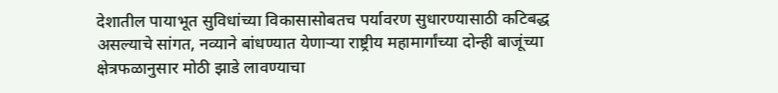देशातील पायाभूत सुविधांच्या विकासासोबतच पर्यावरण सुधारण्यासाठी कटिबद्ध असल्याचे सांगत, नव्याने बांधण्यात येणाऱ्या राष्ट्रीय महामार्गांच्या दोन्ही बाजूंच्या क्षेत्रफळानुसार मोठी झाडे लावण्याचा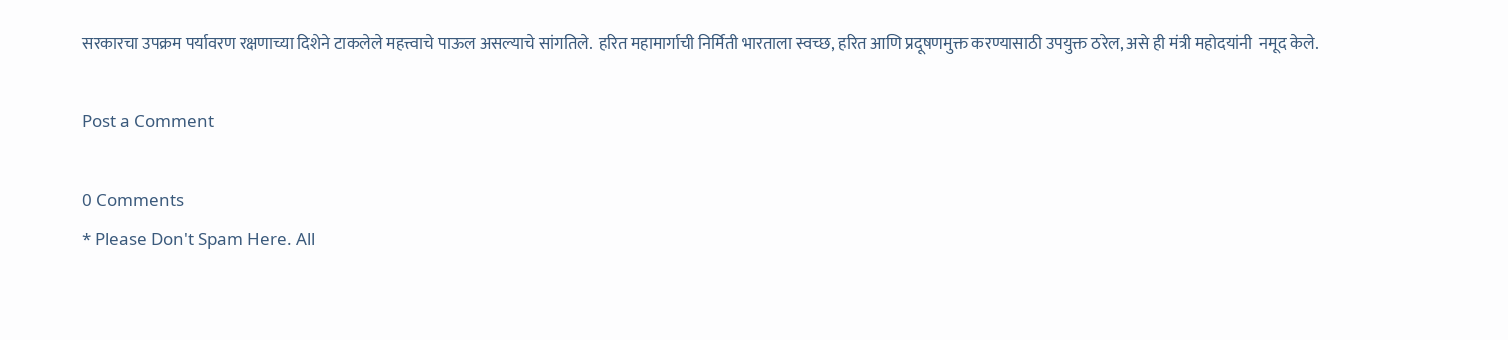सरकारचा उपक्रम पर्यावरण रक्षणाच्या दिशेने टाकलेले महत्त्वाचे पाऊल असल्याचे सांगतिले.  हरित महामार्गाची निर्मिती भारताला स्वच्छ, हरित आणि प्रदूषणमुक्त करण्यासाठी उपयुक्त ठरेल, असे ही मंत्री महोदयांनी  नमूद केले.

Post a Comment

0 Comments
* Please Don't Spam Here. All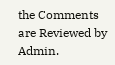the Comments are Reviewed by Admin.